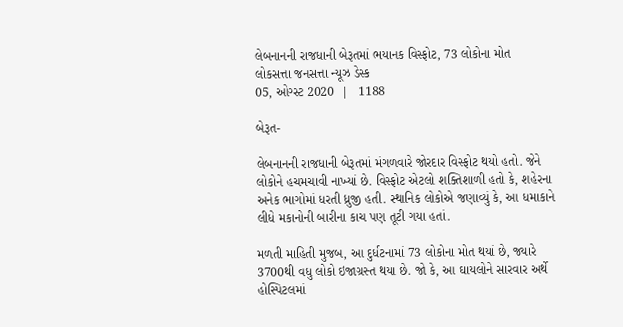લેબનાનની રાજધાની બેરૂતમાં ભયાનક વિસ્ફોટ, 73 લોકોના મોત
લોકસત્તા જનસત્તા ન્યૂઝ ડેસ્ક
05, ઓગ્સ્ટ 2020  |   1188

બેરૂત-

લેબનાનની રાજધાની બેરૂતમાં મંગળવારે જોરદાર વિસ્ફોટ થયો હતો. જેને લોકોને હચમચાવી નાખ્યાં છે. વિસ્ફોટ એટલો શક્તિશાળી હતો કે, શહેરના અનેક ભાગોમાં ધરતી ધ્રુજી હતી. સ્થાનિક લોકોએ જણાવ્યું કે, આ ધમાકાને લીધે મકાનોની બારીના કાચ પણ તૂટી ગયા હતાં.

મળતી માહિતી મુજબ, આ દુર્ધટનામાં 73 લોકોના મોત થયાં છે, જ્યારે 3700થી વધુ લોકો ઇજાગ્રસ્ત થયા છે. જો કે, આ ઘાયલોને સારવાર અર્થે હોસ્પિટલમાં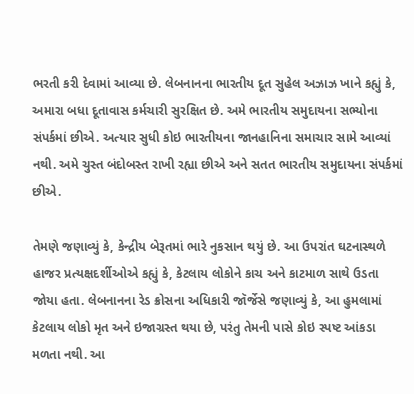ભરતી કરી દેવામાં આવ્યા છે. લેબનાનના ભારતીય દૂત સુહેલ અઝાઝ ખાને કહ્યું કે, અમારા બધા દૂતાવાસ કર્મચારી સુરક્ષિત છે. અમે ભારતીય સમુદાયના સભ્યોના સંપર્કમાં છીએ. અત્યાર સુધી કોઇ ભારતીયના જાનહાનિના સમાચાર સામે આવ્યાં નથી. અમે ચુસ્ત બંદોબસ્ત રાખી રહ્યા છીએ અને સતત ભારતીય સમુદાયના સંપર્કમાં છીએ.

તેમણે જણાવ્યું કે, કેન્દ્રીય બેરૂતમાં ભારે નુકસાન થયું છે. આ ઉપરાંત ઘટનાસ્થળે હાજર પ્રત્યક્ષદર્શીઓએ કહ્યું કે, કેટલાય લોકોને કાચ અને કાટમાળ સાથે ઉડતા જોયા હતા. લેબનાનના રેડ ક્રોસના અધિકારી જૉર્જેસે જણાવ્યું કે, આ હુમલામાં કેટલાય લોકો મૃત અને ઇજાગ્રસ્ત થયા છે, પરંતુ તેમની પાસે કોઇ સ્પષ્ટ આંકડા મળતા નથી. આ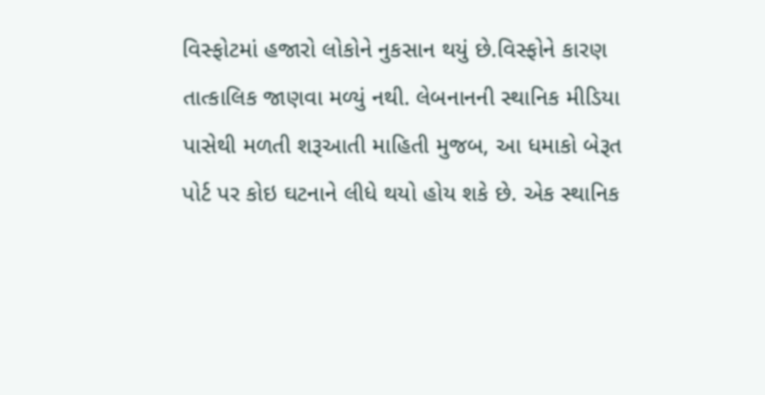વિસ્ફોટમાં હજારો લોકોને નુકસાન થયું છે.વિસ્ફોને કારણ તાત્કાલિક જાણવા મળ્યું નથી. લેબનાનની સ્થાનિક મીડિયા પાસેથી મળતી શરૂઆતી માહિતી મુજબ, આ ધમાકો બેરૂત પોર્ટ પર કોઇ ઘટનાને લીધે થયો હોય શકે છે. એક સ્થાનિક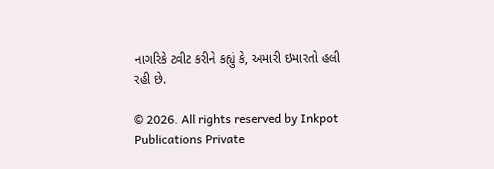નાગરિકે ટ્વીટ કરીને કહ્યું કે, અમારી ઇમારતો હલી રહી છે.

© 2026. All rights reserved by Inkpot Publications Private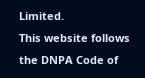Limited.
This website follows the DNPA Code of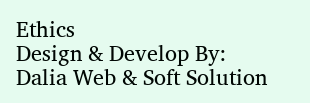Ethics
Design & Develop By:
Dalia Web & Soft Solution